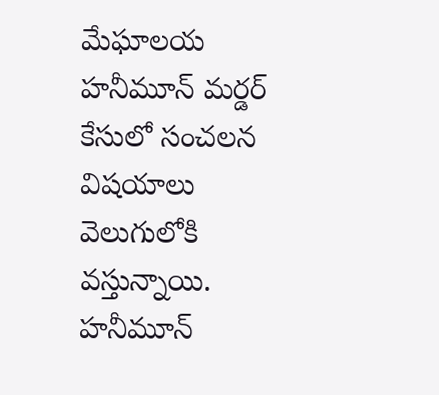మేఘాలయ హనీమూన్ మర్డర్ కేసులో సంచలన విషయాలు వెలుగులోకి వస్తున్నాయి. హనీమూన్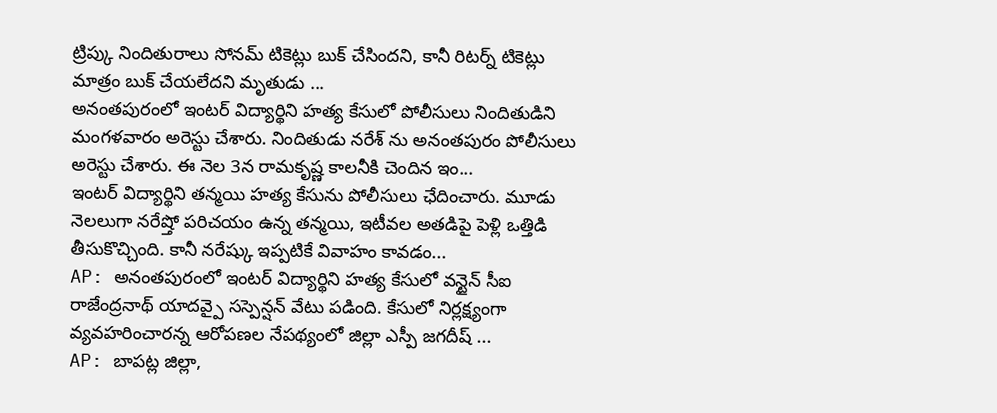ట్రిప్కు నిందితురాలు సోనమ్ టికెట్లు బుక్ చేసిందని, కానీ రిటర్న్ టికెట్లు మాత్రం బుక్ చేయలేదని మృతుడు ...
అనంతపురంలో ఇంటర్ విద్యార్థిని హత్య కేసులో పోలీసులు నిందితుడిని మంగళవారం అరెస్టు చేశారు. నిందితుడు నరేశ్ ను అనంతపురం పోలీసులు అరెస్టు చేశారు. ఈ నెల 3న రామకృష్ణ కాలనీకి చెందిన ఇం...
ఇంటర్ విద్యార్థిని తన్మయి హత్య కేసును పోలీసులు ఛేదించారు. మూడు నెలలుగా నరేష్తో పరిచయం ఉన్న తన్మయి, ఇటీవల అతడిపై పెళ్లి ఒత్తిడి తీసుకొచ్చింది. కానీ నరేష్కు ఇప్పటికే వివాహం కావడం...
AP: అనంతపురంలో ఇంటర్ విద్యార్థిని హత్య కేసులో వన్టైన్ సీఐ రాజేంద్రనాథ్ యాదవ్పై సస్పెన్షన్ వేటు పడింది. కేసులో నిర్లక్ష్యంగా వ్యవహరించారన్న ఆరోపణల నేపథ్యంలో జిల్లా ఎస్పీ జగదీష్ ...
AP: బాపట్ల జిల్లా,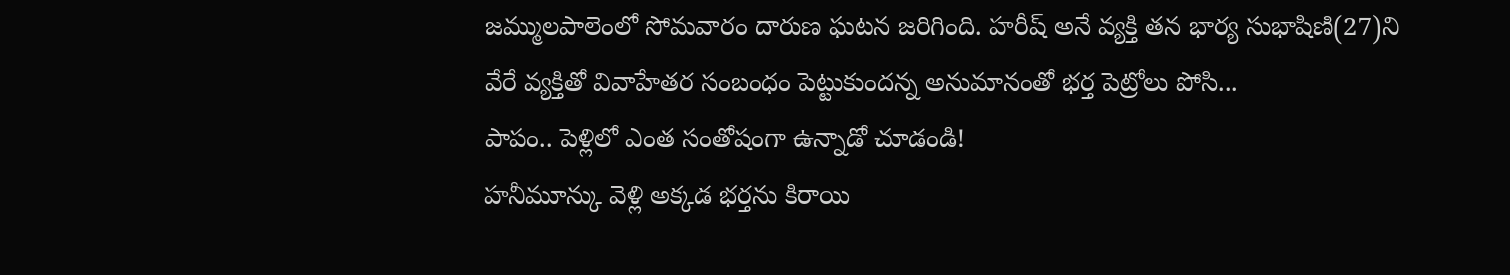జమ్ములపాలెంలో సోమవారం దారుణ ఘటన జరిగింది. హరీష్ అనే వ్యక్తి తన భార్య సుభాషిణి(27)ని వేరే వ్యక్తితో వివాహేతర సంబంధం పెట్టుకుందన్న అనుమానంతో భర్త పెట్రోలు పోసి...
పాపం.. పెళ్లిలో ఎంత సంతోషంగా ఉన్నాడో చూడండి!
హనీమూన్కు వెళ్లి అక్కడ భర్తను కిరాయి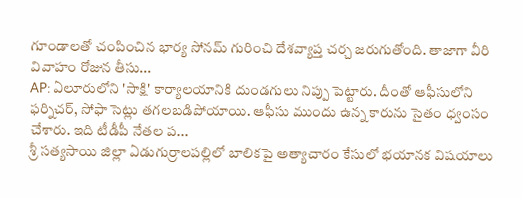గూండాలతో చంపించిన భార్య సోనమ్ గురించి దేశవ్యాప్త చర్చ జరుగుతోంది. తాజాగా వీరి వివాహం రోజున తీసు...
AP: ఏలూరులోని 'సాక్షి' కార్యాలయానికి దుండగులు నిప్పు పెట్టారు. దీంతో ఆఫీసులోని ఫర్నిచర్, సోఫా సెట్లు తగలబడిపోయాయి. ఆఫీసు ముందు ఉన్న కారును సైతం ధ్వంసం చేశారు. ఇది టీడీపీ నేతల ప...
శ్రీ సత్యసాయి జిల్లా ఏడుగుర్రాలపల్లిలో బాలికపై అత్యాచారం కేసులో భయానక విషయాలు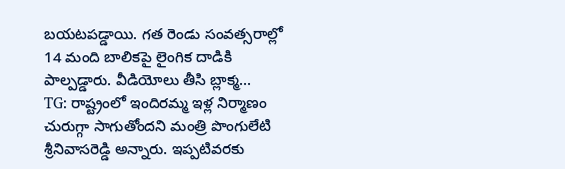బయటపడ్డాయి. గత రెండు సంవత్సరాల్లో 14 మంది బాలికపై లైంగిక దాడికి పాల్పడ్డారు. వీడియోలు తీసి బ్లాక్మ...
TG: రాష్ట్రంలో ఇందిరమ్మ ఇళ్ల నిర్మాణం చురుగ్గా సాగుతోందని మంత్రి పొంగులేటి శ్రీనివాసరెడ్డి అన్నారు. ఇప్పటివరకు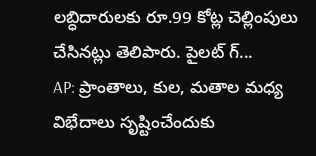లబ్ధిదారులకు రూ.99 కోట్ల చెల్లింపులు చేసినట్లు తెలిపారు. పైలట్ గ్...
AP: ప్రాంతాలు, కుల, మతాల మధ్య విభేదాలు సృష్టించేందుకు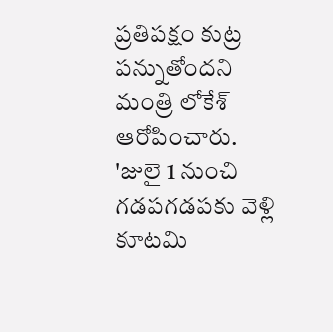ప్రతిపక్షం కుట్ర పన్నుతోందని మంత్రి లోకేశ్ ఆరోపించారు. 'జులై 1 నుంచి గడపగడపకు వెళ్లి కూటమి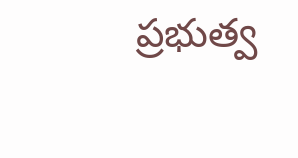ప్రభుత్వ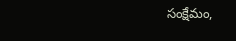సంక్షేమం,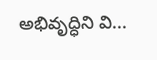అభివృద్ధిని వి...